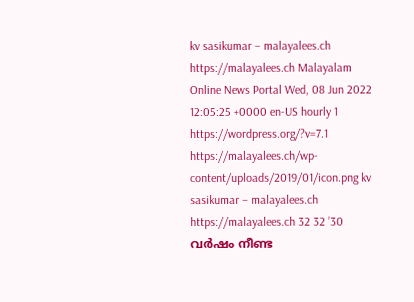kv sasikumar – malayalees.ch https://malayalees.ch Malayalam Online News Portal Wed, 08 Jun 2022 12:05:25 +0000 en-US hourly 1 https://wordpress.org/?v=7.1 https://malayalees.ch/wp-content/uploads/2019/01/icon.png kv sasikumar – malayalees.ch https://malayalees.ch 32 32 ’30 വര്‍ഷം നീണ്ട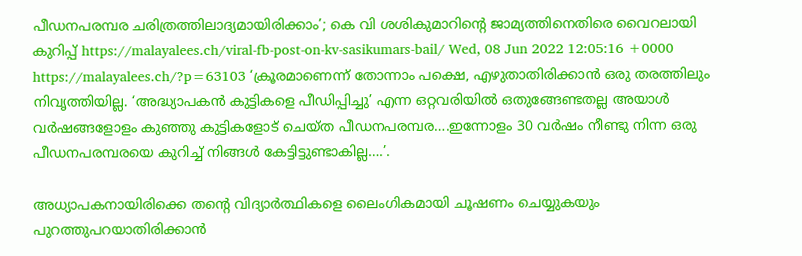പീഡനപരമ്പര ചരിത്രത്തിലാദ്യമായിരിക്കാം’; കെ വി ശശികുമാറിന്റെ ജാമ്യത്തിനെതിരെ വൈറലായി കുറിപ്പ് https://malayalees.ch/viral-fb-post-on-kv-sasikumars-bail/ Wed, 08 Jun 2022 12:05:16 +0000 https://malayalees.ch/?p=63103 ‘ക്രൂരമാണെന്ന് തോന്നാം പക്ഷെ, എഴുതാതിരിക്കാന്‍ ഒരു തരത്തിലും നിവൃത്തിയില്ല. ‘അദ്ധ്യാപകന്‍ കുട്ടികളെ പീഡിപ്പിച്ചു’ എന്ന ഒറ്റവരിയില്‍ ഒതുങ്ങേണ്ടതല്ല അയാള്‍ വര്‍ഷങ്ങളോളം കുഞ്ഞു കുട്ടികളോട് ചെയ്ത പീഡനപരമ്പര….ഇന്നോളം 30 വര്‍ഷം നീണ്ടു നിന്ന ഒരു പീഡനപരമ്പരയെ കുറിച്ച് നിങ്ങള്‍ കേട്ടിട്ടുണ്ടാകില്ല….’.

അധ്യാപകനായിരിക്കെ തന്റെ വിദ്യാര്‍ത്ഥികളെ ലൈംഗികമായി ചൂഷണം ചെയ്യുകയും പുറത്തുപറയാതിരിക്കാന്‍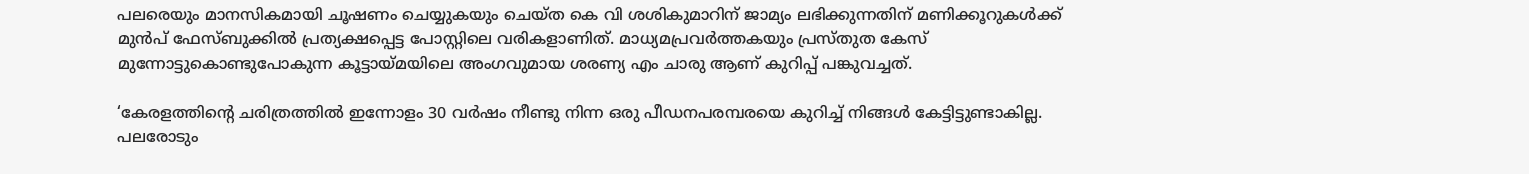പലരെയും മാനസികമായി ചൂഷണം ചെയ്യുകയും ചെയ്ത കെ വി ശശികുമാറിന് ജാമ്യം ലഭിക്കുന്നതിന് മണിക്കൂറുകള്‍ക്ക് മുന്‍പ് ഫേസ്ബുക്കില്‍ പ്രത്യക്ഷപ്പെട്ട പോസ്റ്റിലെ വരികളാണിത്. മാധ്യമപ്രവര്‍ത്തകയും പ്രസ്തുത കേസ് മുന്നോട്ടുകൊണ്ടുപോകുന്ന കൂട്ടായ്മയിലെ അംഗവുമായ ശരണ്യ എം ചാരു ആണ് കുറിപ്പ് പങ്കുവച്ചത്.

‘കേരളത്തിന്റെ ചരിത്രത്തില്‍ ഇന്നോളം 30 വര്‍ഷം നീണ്ടു നിന്ന ഒരു പീഡനപരമ്പരയെ കുറിച്ച് നിങ്ങള്‍ കേട്ടിട്ടുണ്ടാകില്ല. പലരോടും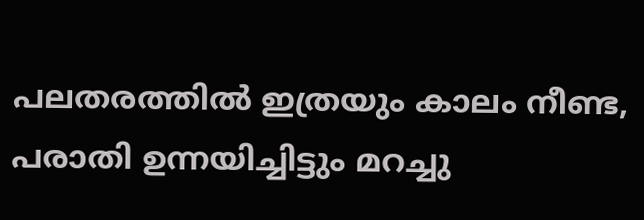പലതരത്തില്‍ ഇത്രയും കാലം നീണ്ട, പരാതി ഉന്നയിച്ചിട്ടും മറച്ചു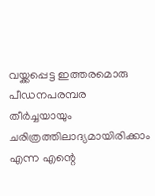വയ്ക്കപ്പെട്ട ഇത്തരമൊരു പീഡനപരമ്പര തീര്‍ച്ചയായും ചരിത്രത്തിലാദ്യമായിരിക്കാം എന്ന എന്റെ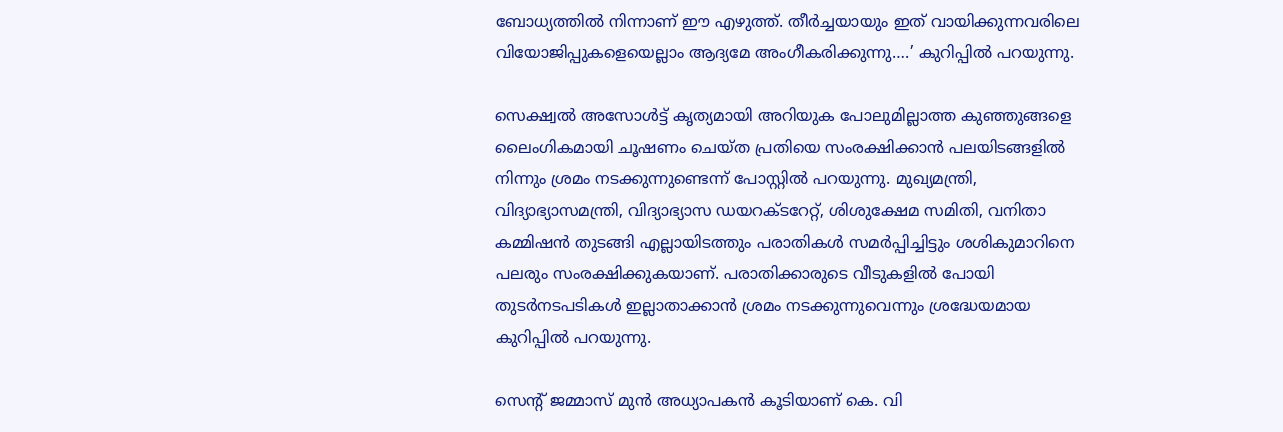ബോധ്യത്തില്‍ നിന്നാണ് ഈ എഴുത്ത്. തീര്‍ച്ചയായും ഇത് വായിക്കുന്നവരിലെ വിയോജിപ്പുകളെയെല്ലാം ആദ്യമേ അംഗീകരിക്കുന്നു….’ കുറിപ്പില്‍ പറയുന്നു.

സെക്ഷ്വല്‍ അസോള്‍ട്ട് കൃത്യമായി അറിയുക പോലുമില്ലാത്ത കുഞ്ഞുങ്ങളെ ലൈംഗികമായി ചൂഷണം ചെയ്ത പ്രതിയെ സംരക്ഷിക്കാന്‍ പലയിടങ്ങളില്‍ നിന്നും ശ്രമം നടക്കുന്നുണ്ടെന്ന് പോസ്റ്റില്‍ പറയുന്നു. മുഖ്യമന്ത്രി, വിദ്യാഭ്യാസമന്ത്രി, വിദ്യാഭ്യാസ ഡയറക്ടറേറ്റ്, ശിശുക്ഷേമ സമിതി, വനിതാ കമ്മിഷന്‍ തുടങ്ങി എല്ലായിടത്തും പരാതികള്‍ സമര്‍പ്പിച്ചിട്ടും ശശികുമാറിനെ പലരും സംരക്ഷിക്കുകയാണ്. പരാതിക്കാരുടെ വീടുകളില്‍ പോയി തുടര്‍നടപടികള്‍ ഇല്ലാതാക്കാന്‍ ശ്രമം നടക്കുന്നുവെന്നും ശ്രദ്ധേയമായ കുറിപ്പില്‍ പറയുന്നു.

സെന്റ് ജമ്മാസ് മുന്‍ അധ്യാപകന്‍ കൂടിയാണ് കെ. വി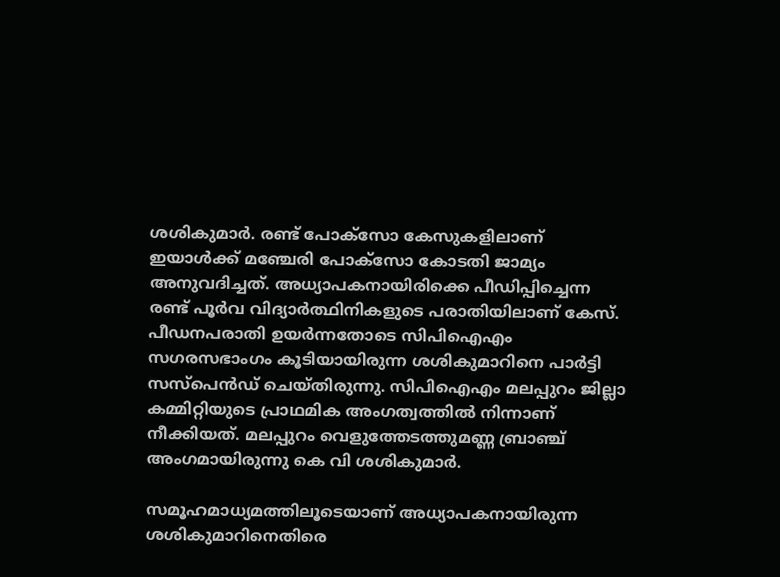ശശികുമാര്‍. രണ്ട് പോക്‌സോ കേസുകളിലാണ് ഇയാള്‍ക്ക് മഞ്ചേരി പോക്‌സോ കോടതി ജാമ്യം അനുവദിച്ചത്. അധ്യാപകനായിരിക്കെ പീഡിപ്പിച്ചെന്ന രണ്ട് പൂര്‍വ വിദ്യാര്‍ത്ഥിനികളുടെ പരാതിയിലാണ് കേസ്. പീഡനപരാതി ഉയര്‍ന്നതോടെ സിപിഐഎം സഗരസഭാംഗം കൂടിയായിരുന്ന ശശികുമാറിനെ പാര്‍ട്ടി സസ്‌പെന്‍ഡ് ചെയ്തിരുന്നു. സിപിഐഎം മലപ്പുറം ജില്ലാ കമ്മിറ്റിയുടെ പ്രാഥമിക അംഗത്വത്തില്‍ നിന്നാണ് നീക്കിയത്. മലപ്പുറം വെളുത്തേടത്തുമണ്ണ ബ്രാഞ്ച് അംഗമായിരുന്നു കെ വി ശശികുമാര്‍.

സമൂഹമാധ്യമത്തിലൂടെയാണ് അധ്യാപകനായിരുന്ന ശശികുമാറിനെതിരെ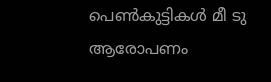പെണ്‍കുട്ടികള്‍ മീ ടു ആരോപണം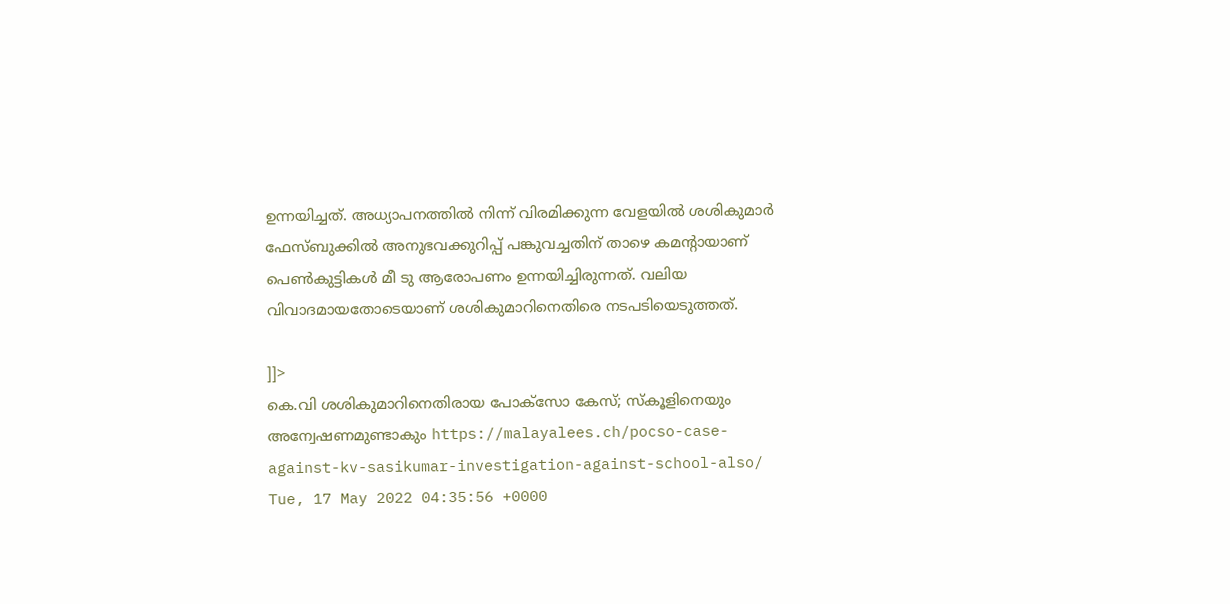ഉന്നയിച്ചത്. അധ്യാപനത്തില്‍ നിന്ന് വിരമിക്കുന്ന വേളയില്‍ ശശികുമാര്‍ ഫേസ്ബുക്കില്‍ അനുഭവക്കുറിപ്പ് പങ്കുവച്ചതിന് താഴെ കമന്റായാണ് പെണ്‍കുട്ടികള്‍ മീ ടു ആരോപണം ഉന്നയിച്ചിരുന്നത്. വലിയ വിവാദമായതോടെയാണ് ശശികുമാറിനെതിരെ നടപടിയെടുത്തത്.

]]>
കെ.വി ശശികുമാറിനെതിരായ പോക്സോ കേസ്; സ്കൂളിനെയും അന്വേഷണമുണ്ടാകും https://malayalees.ch/pocso-case-against-kv-sasikumar-investigation-against-school-also/ Tue, 17 May 2022 04:35:56 +0000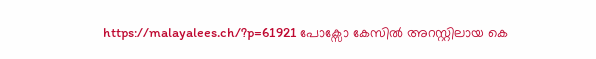https://malayalees.ch/?p=61921 പോക്സോ കേസിൽ അറസ്റ്റിലായ കെ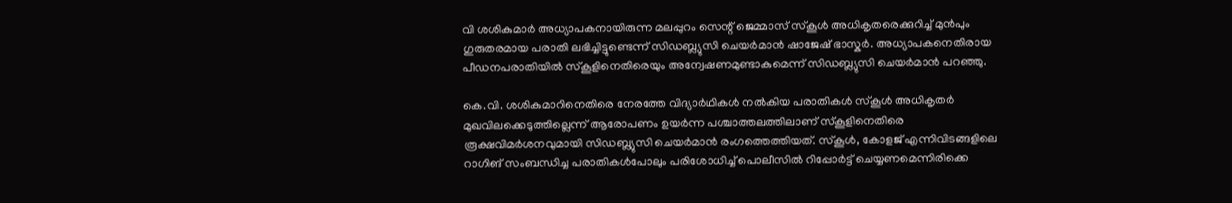വി ശശികുമാർ അധ്യാപകനായിരുന്ന മലപ്പുറം സെന്റ് ജെമ്മാസ് സ്കൂൾ അധികൃതരെക്കുറിച്ച് മുൻപും ഗുരുതരമായ പരാതി ലഭിച്ചിട്ടുണ്ടെന്ന് സിഡബ്ല്യുസി ചെയർമാൻ ഷാജേഷ് ഭാസ്കർ. അധ്യാപകനെതിരായ പീഡനപരാതിയിൽ സ്കൂളിനെതിരെയും അന്വേഷണമുണ്ടാകുമെന്ന് സിഡബ്ല്യുസി ചെയർമാൻ പറഞ്ഞു.

കെ.വി. ശശികുമാറിനെതിരെ നേരത്തേ വിദ്യാർഥികൾ നൽകിയ പരാതികൾ സ്കൂൾ അധികൃതർ മുഖവിലക്കെടുത്തില്ലെന്ന് ആരോപണം ഉയർന്ന പശ്ചാത്തലത്തിലാണ് സ്കൂളിനെതിരെ രൂക്ഷവിമർശനവുമായി സിഡബ്ല്യുസി ചെയർമാൻ രംഗത്തെത്തിയത്. സ്കൂൾ, കോളജ് എന്നിവിടങ്ങളിലെ റാഗിങ് സംബന്ധിച്ച പരാതികൾപോലും പരിശോധിച്ച് പൊലീസിൽ റിപ്പോർട്ട് ചെയ്യണമെന്നിരിക്കെ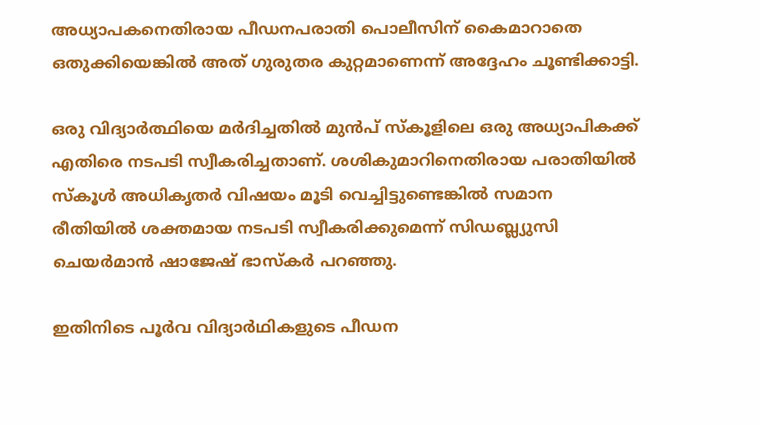അധ്യാപകനെതിരായ പീഡനപരാതി പൊലീസിന് കൈമാറാതെ ഒതുക്കിയെങ്കിൽ അത് ഗുരുതര കുറ്റമാണെന്ന് അദ്ദേഹം ചൂണ്ടിക്കാട്ടി.

ഒരു വിദ്യാർത്ഥിയെ മർദിച്ചതിൽ മുൻപ് സ്കൂളിലെ ഒരു അധ്യാപികക്ക് എതിരെ നടപടി സ്വീകരിച്ചതാണ്. ശശികുമാറിനെതിരായ പരാതിയിൽ സ്കൂൾ അധികൃതർ വിഷയം മൂടി വെച്ചിട്ടുണ്ടെങ്കിൽ സമാന രീതിയിൽ ശക്തമായ നടപടി സ്വീകരിക്കുമെന്ന് സിഡബ്ല്യുസി ചെയർമാൻ ഷാജേഷ് ഭാസ്കർ പറഞ്ഞു.

ഇതിനിടെ പൂർവ വിദ്യാർഥികളുടെ പീഡന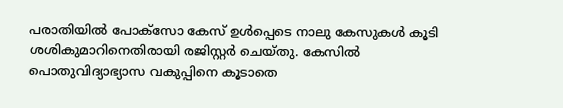പരാതിയിൽ പോക്സോ കേസ് ഉൾപ്പെടെ നാലു കേസുകൾ കൂടി ശശികുമാറിനെതിരായി രജിസ്റ്റർ ചെയ്തു. കേസിൽ പൊതുവിദ്യാഭ്യാസ വകുപ്പിനെ കൂടാതെ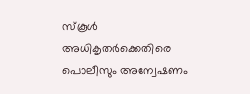സ്കൂൾ അധികൃതർക്കെതിരെ പൊലീസും അന്വേഷണം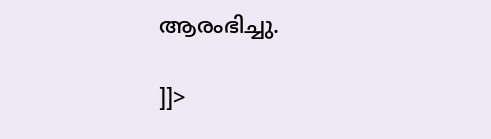ആരംഭിച്ചു.

]]>